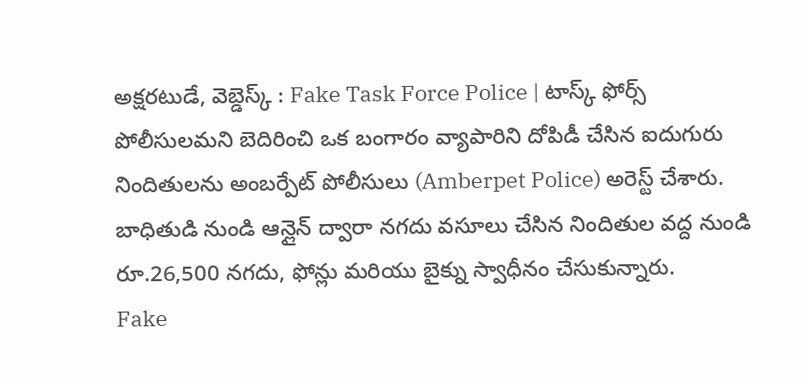అక్షరటుడే, వెబ్డెస్క్ : Fake Task Force Police | టాస్క్ ఫోర్స్ పోలీసులమని బెదిరించి ఒక బంగారం వ్యాపారిని దోపిడీ చేసిన ఐదుగురు నిందితులను అంబర్పేట్ పోలీసులు (Amberpet Police) అరెస్ట్ చేశారు. బాధితుడి నుండి ఆన్లైన్ ద్వారా నగదు వసూలు చేసిన నిందితుల వద్ద నుండి రూ.26,500 నగదు, ఫోన్లు మరియు బైక్ను స్వాధీనం చేసుకున్నారు.
Fake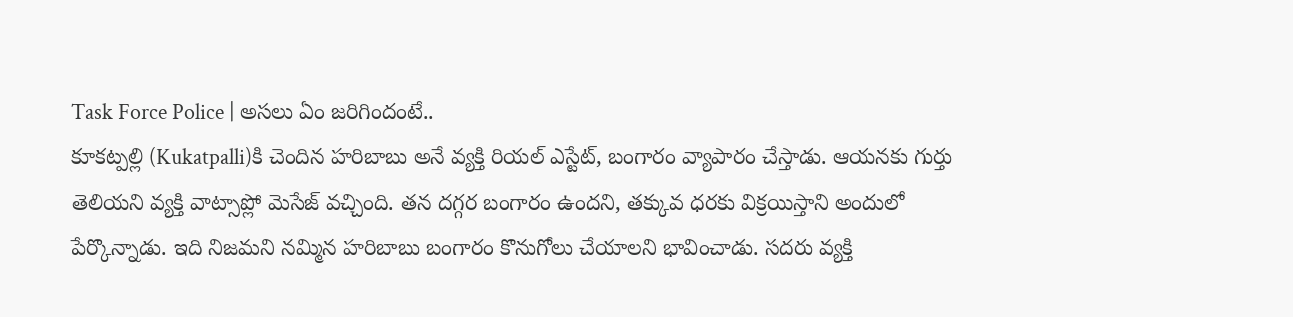Task Force Police | అసలు ఏం జరిగిందంటే..
కూకట్పల్లి (Kukatpalli)కి చెందిన హరిబాబు అనే వ్యక్తి రియల్ ఎస్టేట్, బంగారం వ్యాపారం చేస్తాడు. ఆయనకు గుర్తు తెలియని వ్యక్తి వాట్సాప్లో మెసేజ్ వచ్చింది. తన దగ్గర బంగారం ఉందని, తక్కువ ధరకు విక్రయిస్తాని అందులో పేర్కొన్నాడు. ఇది నిజమని నమ్మిన హరిబాబు బంగారం కొనుగోలు చేయాలని భావించాడు. సదరు వ్యక్తి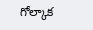గోల్కాక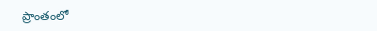ప్రాంతంలో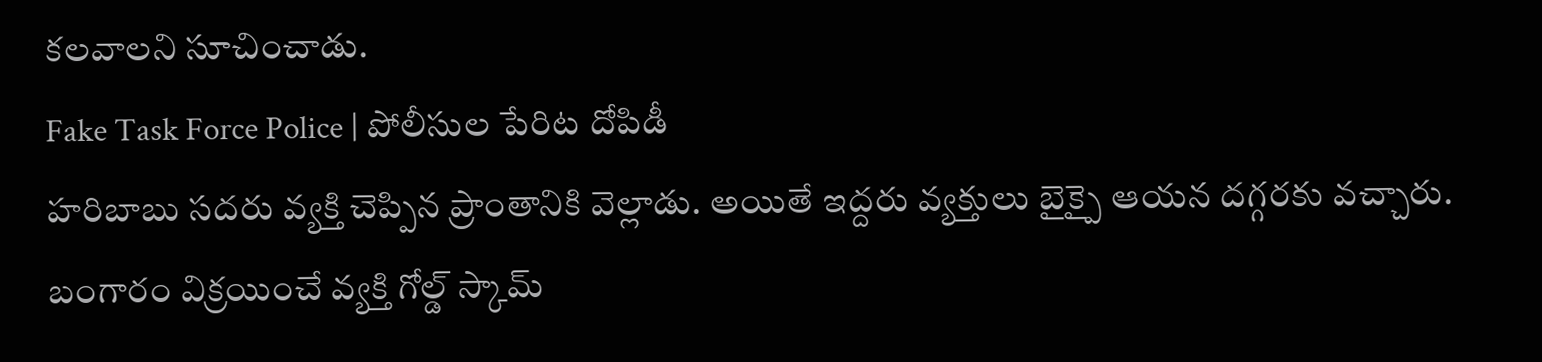కలవాలని సూచించాడు.
Fake Task Force Police | పోలీసుల పేరిట దోపిడీ
హరిబాబు సదరు వ్యక్తి చెప్పిన ప్రాంతానికి వెల్లాడు. అయితే ఇద్దరు వ్యక్తులు బైక్పై ఆయన దగ్గరకు వచ్చారు. బంగారం విక్రయించే వ్యక్తి గోల్డ్ స్కామ్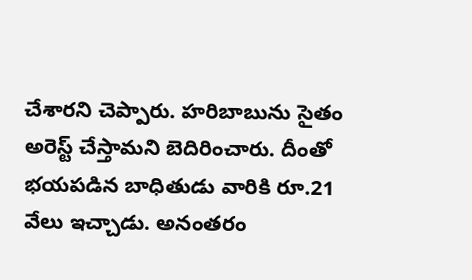చేశారని చెప్పారు. హరిబాబును సైతం అరెస్ట్ చేస్తామని బెదిరించారు. దీంతో భయపడిన బాధితుడు వారికి రూ.21 వేలు ఇచ్చాడు. అనంతరం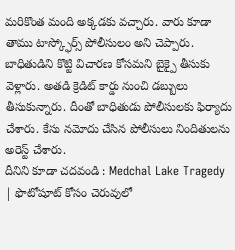మరికొంత మంది అక్కడకు వచ్చారు. వారు కూడా తాము టాస్క్ఫోర్స్ పోలీసులం అని చెప్పారు. బాధితుడిని కొట్టి విచారణ కోసమని బైక్పై తీసుకు వెళ్లారు. అతడి క్రెడిట్ కార్డు నుంచి డబ్బులు తీసుకున్నారు. దీంతో బాధితుడు పోలీసులకు ఫిర్యాదు చేశారు. కేసు నమోదు చేసిన పోలీసులు నిందితులను అరెస్ట్ చేశారు.
దీనిని కూడా చదవండి : Medchal Lake Tragedy | ఫొటోషూట్ కోసం చెరువులో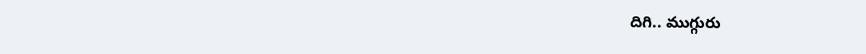దిగి.. ముగ్గురు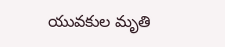యువకుల మృతి